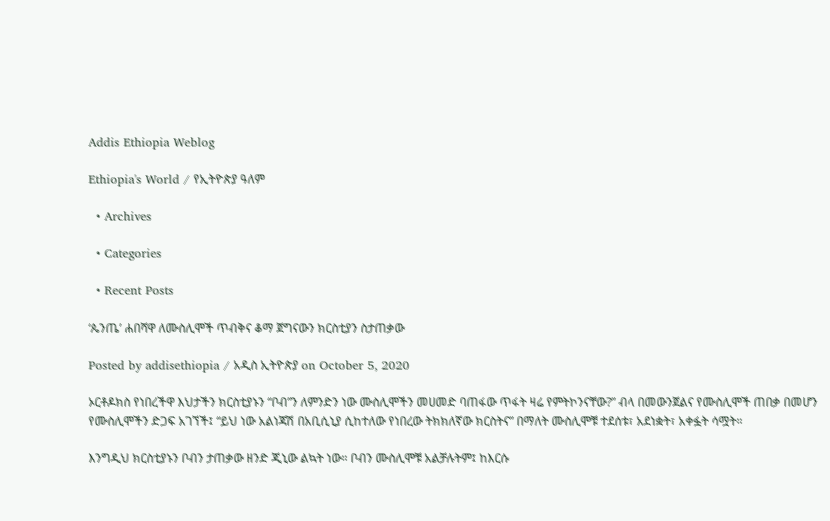Addis Ethiopia Weblog

Ethiopia's World / የኢትዮጵያ ዓለም

  • Archives

  • Categories

  • Recent Posts

‘ጴንጤ’ ሐበሻዋ ለሙስሊሞች ጥብቅና ቆማ ጀግናውን ክርስቲያን ስታጠቃው

Posted by addisethiopia / አዲስ ኢትዮጵያ on October 5, 2020

ኦርቶዶክስ የነበረችዋ እህታችን ክርስቲያኑን “ቦብ”ን ለምንድን ነው ሙስሊሞችን መሀመድ ባጠፋው ጥፋት ዛሬ የምትኮንናቸው?” ብላ በመውንጀልና የሙስሊሞች ጠበቃ በመሆን የሙስሊሞችን ድጋፍ አገኘች፤ “ይህ ነው አልነጃሽ በአቢሲኒያ ሲከተለው የነበረው ትክክለኛው ክርስትና” በማለት ሙስሊሞቹ ተደሰቱ፣ አደነቋት፣ አቀፏት ሳሟት።

እንግዲህ ክርስቲያኑን ቦብን ታጠቃው ዘንድ ጂኒው ልኳት ነው። ቦብን ሙስሊሞቹ አልቻሉትም፤ ከእርሱ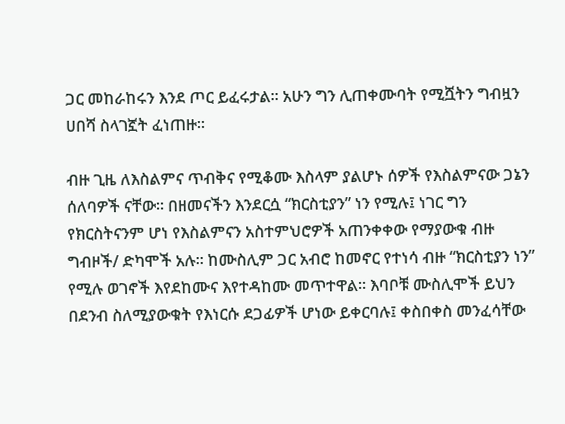ጋር መከራከሩን እንደ ጦር ይፈሩታል። አሁን ግን ሊጠቀሙባት የሚሿትን ግብዟን ሀበሻ ስላገኟት ፈነጠዙ።

ብዙ ጊዜ ለእስልምና ጥብቅና የሚቆሙ እስላም ያልሆኑ ሰዎች የእስልምናው ጋኔን ሰለባዎች ናቸው። በዘመናችን እንደርሷ “ክርስቲያን” ነን የሚሉ፤ ነገር ግን የክርስትናንም ሆነ የእስልምናን አስተምህሮዎች አጠንቀቀው የማያውቁ ብዙ ግብዞች/ ድካሞች አሉ። ከሙስሊም ጋር አብሮ ከመኖር የተነሳ ብዙ “ክርስቲያን ነን” የሚሉ ወገኖች እየደከሙና እየተዳከሙ መጥተዋል። እባቦቹ ሙስሊሞች ይህን በደንብ ስለሚያውቁት የእነርሱ ደጋፊዎች ሆነው ይቀርባሉ፤ ቀስበቀስ መንፈሳቸው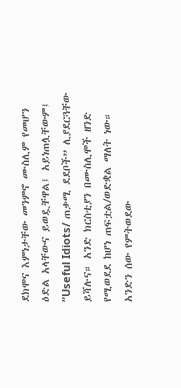ደክሞና እምነታቸው መንምኖ ሙስሊም የመሆን ዕድል አላቸውና ይወዷቸዋል፤ አይነጠሏቸውም፤ “Useful Idiots/ ጠቃሚ ደደቦች” ሊያደርጓቸው ይሻሉና። አንድ ክርስቲያን በሙስሊሞች ዘንድ የሚወደደ ከሆነ ጠፍቷል/ወድቋል ማለት ነው። አንድን ሰው የምትወደው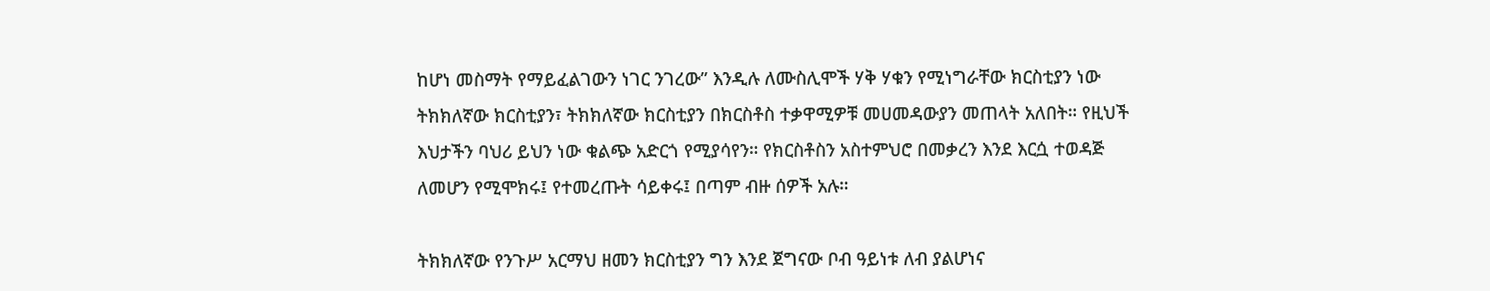ከሆነ መስማት የማይፈልገውን ነገር ንገረው” እንዲሉ ለሙስሊሞች ሃቅ ሃቁን የሚነግራቸው ክርስቲያን ነው ትክክለኛው ክርስቲያን፣ ትክክለኛው ክርስቲያን በክርስቶስ ተቃዋሚዎቹ መሀመዳውያን መጠላት አለበት። የዚህች እህታችን ባህሪ ይህን ነው ቁልጭ አድርጎ የሚያሳየን። የክርስቶስን አስተምህሮ በመቃረን እንደ እርሷ ተወዳጅ ለመሆን የሚሞክሩ፤ የተመረጡት ሳይቀሩ፤ በጣም ብዙ ሰዎች አሉ።

ትክክለኛው የንጉሥ አርማህ ዘመን ክርስቲያን ግን እንደ ጀግናው ቦብ ዓይነቱ ለብ ያልሆነና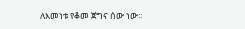ለእመነቱ የቆመ ጀግና ሰው ነው።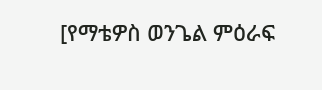[የማቴዎስ ወንጌል ምዕራፍ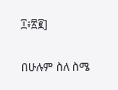፲፥፳፪]

በሁሉም ስለ ስሜ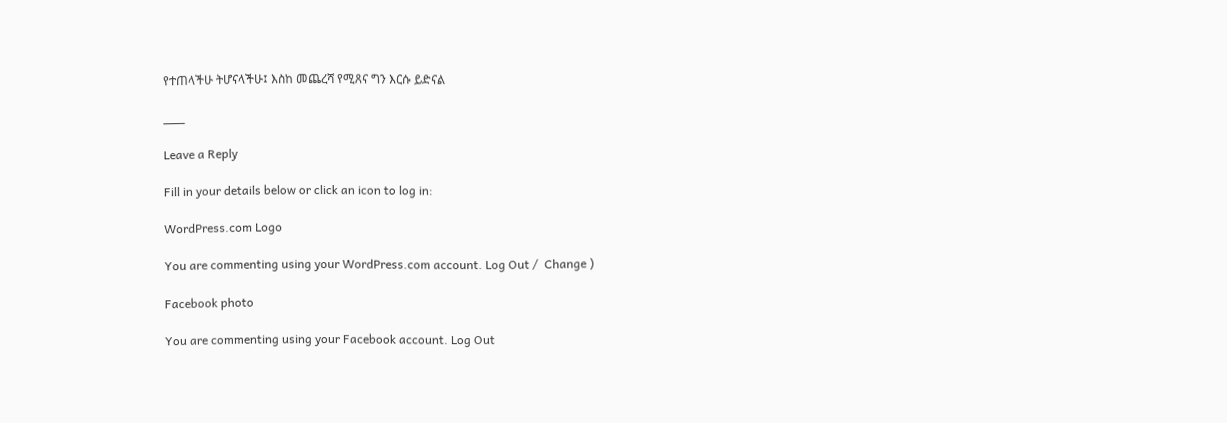የተጠላችሁ ትሆናላችሁ፤ እስከ መጨረሻ የሚጸና ግን እርሱ ይድናል

___

Leave a Reply

Fill in your details below or click an icon to log in:

WordPress.com Logo

You are commenting using your WordPress.com account. Log Out /  Change )

Facebook photo

You are commenting using your Facebook account. Log Out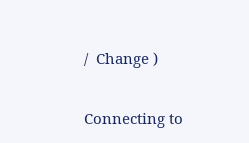/  Change )

Connecting to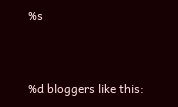%s


%d bloggers like this: